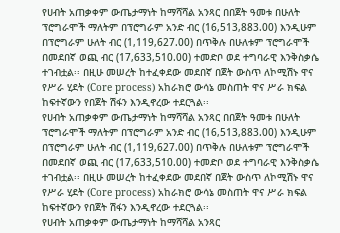የሀብት አጠቃቀም ውጤታማነት ከማሻሻል አንጻር በበጀት ዓመቱ በሁለት ፕሮግራሞች ማለትም በፕሮግራም አንድ ብር (16,513,883.00) እንዲሁም በፕሮግራም ሁለት ብር (1,119,627.00) በጥቅሉ በሁለቱም ፕሮግራሞች በመደበኛ ወጪ ብር (17,633,510.00) ተመድቦ ወደ ተግባራዊ እንቅስቃሴ ተገብቷል፡፡ በዚሁ መሠረት ከተፈቀደው መደበኛ በጀት ውስጥ ለኮሚሽኑ ዋና የሥራ ሂደት (Core process) አከራክሮ ውሳኔ መስጠት ዋና ሥራ ክፍል ከፍተኛውን የበጀት ሽፋን እንዲኖረው ተደርጓል፡፡
የሀብት አጠቃቀም ውጤታማነት ከማሻሻል አንጻር በበጀት ዓመቱ በሁለት ፕሮግራሞች ማለትም በፕሮግራም አንድ ብር (16,513,883.00) እንዲሁም በፕሮግራም ሁለት ብር (1,119,627.00) በጥቅሉ በሁለቱም ፕሮግራሞች በመደበኛ ወጪ ብር (17,633,510.00) ተመድቦ ወደ ተግባራዊ እንቅስቃሴ ተገብቷል፡፡ በዚሁ መሠረት ከተፈቀደው መደበኛ በጀት ውስጥ ለኮሚሽኑ ዋና የሥራ ሂደት (Core process) አከራክሮ ውሳኔ መስጠት ዋና ሥራ ክፍል ከፍተኛውን የበጀት ሽፋን እንዲኖረው ተደርጓል፡፡
የሀብት አጠቃቀም ውጤታማነት ከማሻሻል አንጻር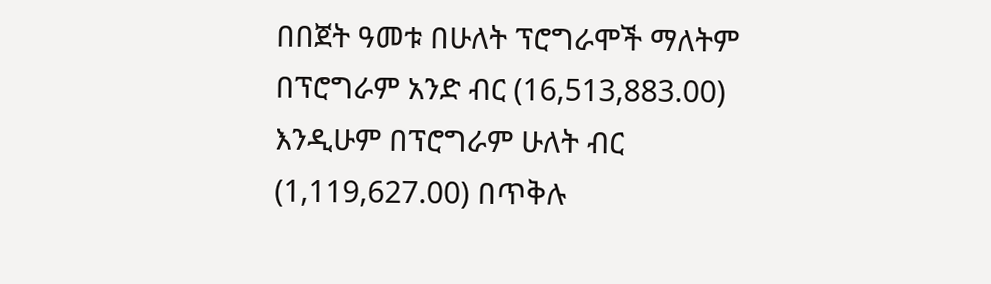በበጀት ዓመቱ በሁለት ፕሮግራሞች ማለትም በፕሮግራም አንድ ብር (16,513,883.00) እንዲሁም በፕሮግራም ሁለት ብር (1,119,627.00) በጥቅሉ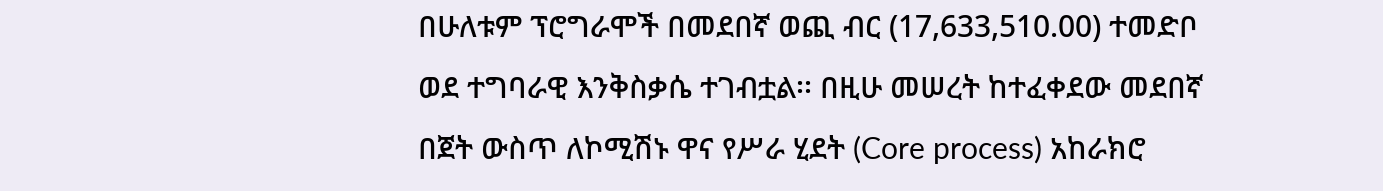በሁለቱም ፕሮግራሞች በመደበኛ ወጪ ብር (17,633,510.00) ተመድቦ ወደ ተግባራዊ እንቅስቃሴ ተገብቷል፡፡ በዚሁ መሠረት ከተፈቀደው መደበኛ በጀት ውስጥ ለኮሚሽኑ ዋና የሥራ ሂደት (Core process) አከራክሮ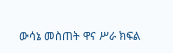ውሳኔ መስጠት ዋና ሥራ ክፍል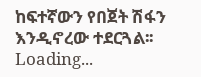ከፍተኛውን የበጀት ሽፋን እንዲኖረው ተደርጓል፡፡
Loading...